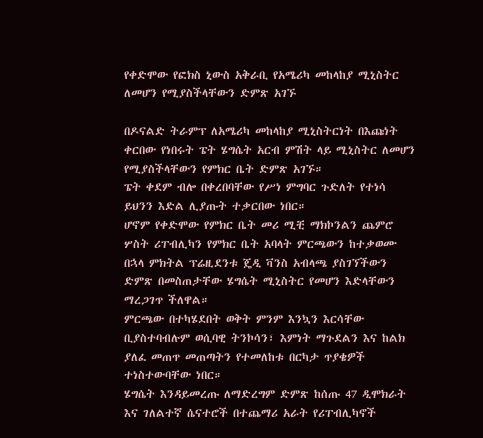የቀድሞው የፎክስ ኒውስ አቅራቢ የአሜሪካ መከላከያ ሚኒስትር ለመሆን የሚያስችላቸውን ድምጽ አገኙ

በዶናልድ ትራምፕ ለአሜሪካ መከላከያ ሚኒስትርነት በእጩነት ቀርበው የነበሩት ፔት ሄግሴት አርብ ምሽት ላይ ሚኒስትር ለመሆን የሚያስችላቸውን የምክር ቤት ድምጽ አገኙ።
ፔት ቀደም ብሎ በቀረበባቸው የሥነ ምግባር ጉድለት የተነሳ ይህንን እድል ሊያጡት ተቃርበው ነበር።
ሆኖም የቀድሞው የምክር ቤት መሪ ሚቺ ማክኮንልን ጨምሮ ሦስት ሪፐብሊካን የምክር ቤት አባላት ምርጫውን ከተቃወሙ በኋላ ምክትል ፕሬዚደንቱ ጄዲ ቫንስ አብላጫ ያስገኘችውን ድምጽ በመስጠታቸው ሄግሴት ሚኒስትር የመሆን እድላቸውን ማረጋገጥ ችለዋል።
ምርጫው በተካሄደበት ወቅት ምንም እንኳን እርሳቸው ቢያስተባብሉም ወሲባዊ ትንኮሳን፣ እምነት ማጉደልን እና ከልክ ያለፈ መጠጥ መጠጣትን የተመለከቱ በርካታ ጥያቄዎች ተነስተውባቸው ነበር።
ሄግሴት እንዳይመረጡ ለማድረግም ድምጽ ከሰጡ 47 ዲሞክራት እና ገለልተኛ ሴናተሮች በተጨማሪ አራት የሪፐብሊካኖች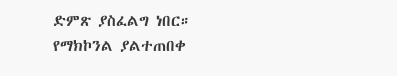ድምጽ ያስፈልግ ነበር።
የማክኮንል ያልተጠበቀ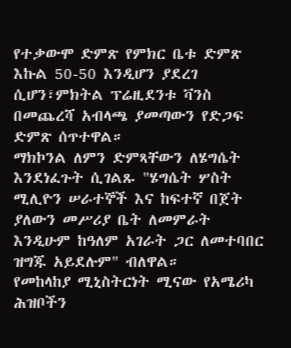የተቃውሞ ድምጽ የምክር ቤቱ ድምጽ እኩል 50-50 እንዲሆን ያደረገ ሲሆን፣ምክትል ፕሬዚደንቱ ቫንስ በመጨረሻ አብላጫ ያመጣውን የድጋፍ ድምጽ ሰጥተዋል።
ማክኮንል ለምን ድምጻቸውን ለሄግሴት እንደነፈጉት ሲገልጹ "ሄግሴት ሦስት ሚሊዮን ሠራተኞች እና ከፍተኛ በጀት ያለውን መሥሪያ ቤት ለመምራት እንዲሁም ከዓለም አገራት ጋር ለመተባበር ዝግጁ አይደሉም" ብለዋል።
የመከላከያ ሚኒስትርነት ሚናው የአሜሪካ ሕዝቦችን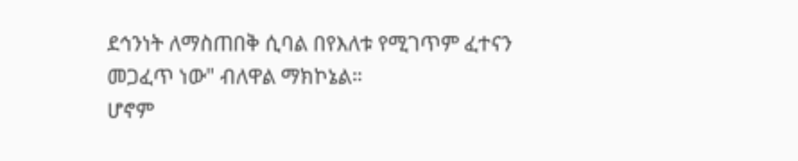ደኅንነት ለማስጠበቅ ሲባል በየእለቱ የሚገጥም ፈተናን መጋፈጥ ነው" ብለዋል ማክኮኔል።
ሆኖም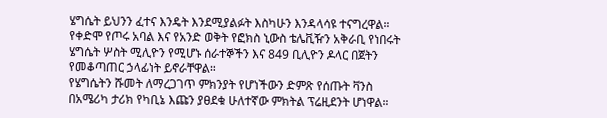ሄግሴት ይህንን ፈተና እንዴት እንደሚያልፉት እስካሁን እንዳላሳዩ ተናግረዋል።
የቀድሞ የጦሩ አባል እና የአንድ ወቅት የፎክስ ኒውስ ቴሌቪዥን አቅራቢ የነበሩት ሄግሴት ሦስት ሚሊዮን የሚሆኑ ሰራተኞችን እና 849 ቢሊዮን ዶላር በጀትን የመቆጣጠር ኃላፊነት ይኖራቸዋል።
የሄግሴትን ሹመት ለማረጋገጥ ምክንያት የሆነችውን ድምጽ የሰጡት ቫንስ በአሜሪካ ታሪክ የካቢኔ እጩን ያፀደቁ ሁለተኛው ምክትል ፕሬዚደንት ሆነዋል።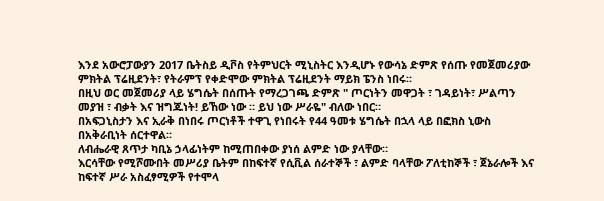እንደ አውሮፓውያን 2017 ቤትስይ ዲቮስ የትምህርት ሚኒስትር እንዲሆኑ የውሳኔ ድምጽ የሰጡ የመጀመሪያው ምክትል ፕሬዚደንት፣ የትራምፕ የቀድሞው ምክትል ፕሬዚደንት ማይክ ፔንስ ነበሩ።
በዚህ ወር መጀመሪያ ላይ ሄግሴት በሰጡት የማረጋገጫ ድምጽ " ጦርነትን መዋጋት ፣ ገዳይነት፣ ሥልጣን መያዝ ፣ ብቃት እና ዝግጁነት! ይኸው ነው ። ይህ ነው ሥራዬ" ብለው ነበር።
በአፍጋኒስታን እና ኢራቅ በነበሩ ጦርነቶች ተዋጊ የነበሩት የ44 ዓመቱ ሄግሴት በኋላ ላይ በፎክስ ኒውስ በአቅራቢነት ሰርተዋል።
ለብሔራዊ ጸጥታ ካቢኔ ኃላፊነትም ከሚጠበቀው ያነሰ ልምድ ነው ያላቸው።
እርሳቸው የሚሾሙበት መሥሪያ ቤትም በከፍተኛ የሲቪል ሰራተኞች ፣ ልምድ ባላቸው ፖለቲከኞች ፣ ጀኔራሎች እና ከፍተኛ ሥራ አስፈፃሚዎች የተሞላ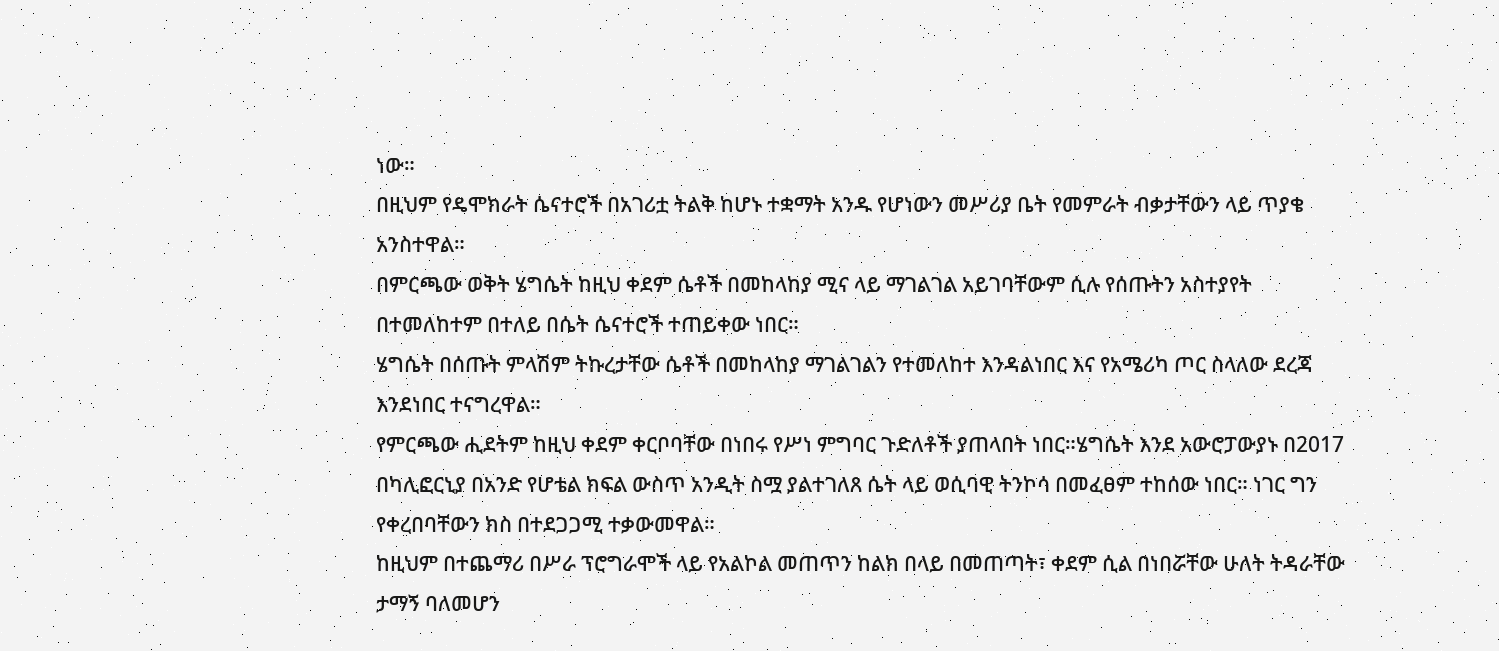ነው።
በዚህም የዴሞክራት ሴናተሮች በአገሪቷ ትልቅ ከሆኑ ተቋማት አንዱ የሆነውን መሥሪያ ቤት የመምራት ብቃታቸውን ላይ ጥያቄ አንስተዋል።
በምርጫው ወቅት ሄግሴት ከዚህ ቀደም ሴቶች በመከላከያ ሚና ላይ ማገልገል አይገባቸውም ሲሉ የሰጡትን አስተያየት በተመለከተም በተለይ በሴት ሴናተሮች ተጠይቀው ነበር።
ሄግሴት በሰጡት ምላሽም ትኩረታቸው ሴቶች በመከላከያ ማገልገልን የተመለከተ እንዳልነበር እና የአሜሪካ ጦር ስላለው ደረጃ እንደነበር ተናግረዋል።
የምርጫው ሒደትም ከዚህ ቀደም ቀርቦባቸው በነበሩ የሥነ ምግባር ጉድለቶች ያጠላበት ነበር።ሄግሴት እንደ አውሮፓውያኑ በ2017 በካሊፎርኒያ በአንድ የሆቴል ክፍል ውስጥ አንዲት ስሟ ያልተገለጸ ሴት ላይ ወሲባዊ ትንኮሳ በመፈፀም ተከሰው ነበር። ነገር ግን የቀረበባቸውን ክስ በተደጋጋሚ ተቃውመዋል።
ከዚህም በተጨማሪ በሥራ ፕሮግራሞች ላይ የአልኮል መጠጥን ከልክ በላይ በመጠጣት፣ ቀደም ሲል በነበሯቸው ሁለት ትዳራቸው ታማኝ ባለመሆን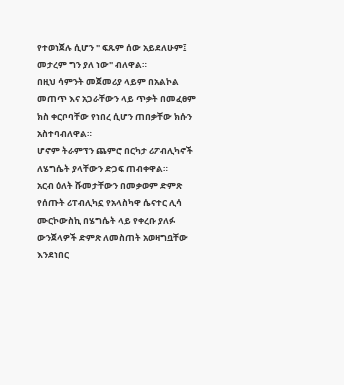የተወነጀሉ ሲሆን " ፍጹም ሰው አይደለሁም፤ መታረም ግን ያለ ነው" ብለዋል።
በዚህ ሳምንት መጀመሪያ ላይም በአልኮል መጠጥ እና አጋራቸውን ላይ ጥቃት በመፈፀም ክስ ቀርቦባቸው የነበረ ሲሆን ጠበቃቸው ክሱን አስተባብለዋል።
ሆኖም ትራምፕን ጨምሮ በርካታ ሪፖብሊካኖች ለሄግሴት ያላቸውን ድጋፍ ጠብቀዋል።
አርብ ዕለት ሹመታቸውን በመቃወም ድምጽ የሰጡት ሪፐብሊካኗ የአላስካዋ ሴናተር ሊሳ ሙርኮውስኪ በሄግሴት ላይ የቀረቡ ያለፉ ውንጀላዎች ድምጽ ለመስጠት አወዛግቧቸው እንደነበር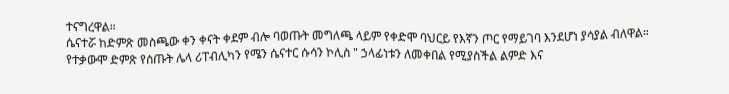ተናግረዋል።
ሴናተሯ ከድምጽ መስጫው ቀን ቀናት ቀደም ብሎ ባወጡት መግለጫ ላይም የቀድሞ ባህርይ የእኛን ጦር የማይገባ እንደሆነ ያሳያል ብለዋል።
የተቃውሞ ድምጽ የሰጡት ሌላ ሪፐብሊካን የሜን ሴናተር ሱሳን ኮሊስ " ኃላፊነቱን ለመቀበል የሚያስችል ልምድ እና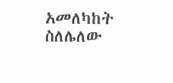አመለካከት ስለሌለው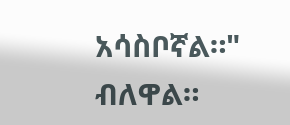አሳስቦኛል።" ብለዋል።